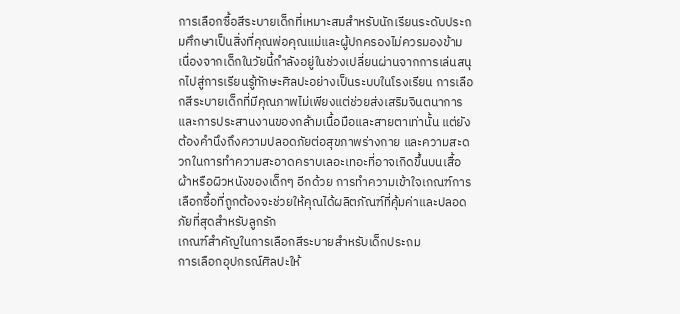การเลือกซื้อสีระบายเด็กที่เหมาะสมสำหรับนักเรียนระดับประถมศึกษาเป็นสิ่งที่คุณพ่อคุณแม่และผู้ปกครองไม่ควรมองข้าม เนื่องจากเด็กในวัยนี้กำลังอยู่ในช่วงเปลี่ยนผ่านจากการเล่นสนุกไปสู่การเรียนรู้ทักษะศิลปะอย่างเป็นระบบในโรงเรียน การเลือกสีระบายเด็กที่มีคุณภาพไม่เพียงแต่ช่วยส่งเสริมจินตนาการและการประสานงานของกล้ามเนื้อมือและสายตาเท่านั้น แต่ยังต้องคำนึงถึงความปลอดภัยต่อสุขภาพร่างกาย และความสะดวกในการทำความสะอาดคราบเลอะเทอะที่อาจเกิดขึ้นบนเสื้อผ้าหรือผิวหนังของเด็กๆ อีกด้วย การทำความเข้าใจเกณฑ์การเลือกซื้อที่ถูกต้องจะช่วยให้คุณได้ผลิตภัณฑ์ที่คุ้มค่าและปลอดภัยที่สุดสำหรับลูกรัก
เกณฑ์สำคัญในการเลือกสีระบายสำหรับเด็กประถม
การเลือกอุปกรณ์ศิลปะให้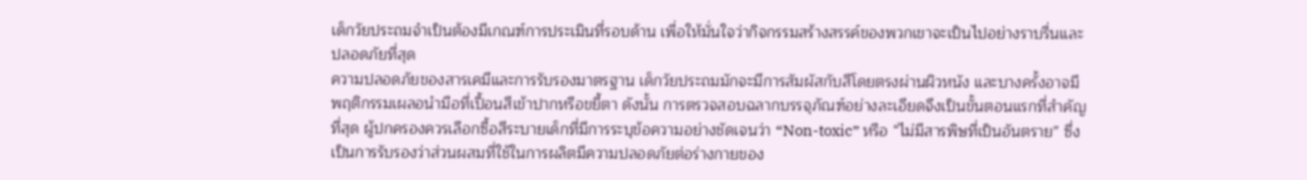เด็กวัยประถมจำเป็นต้องมีเกณฑ์การประเมินที่รอบด้าน เพื่อให้มั่นใจว่ากิจกรรมสร้างสรรค์ของพวกเขาจะเป็นไปอย่างราบรื่นและปลอดภัยที่สุด
ความปลอดภัยของสารเคมีและการรับรองมาตรฐาน เด็กวัยประถมมักจะมีการสัมผัสกับสีโดยตรงผ่านผิวหนัง และบางครั้งอาจมีพฤติกรรมเผลอนำมือที่เปื้อนสีเข้าปากหรือขยี้ตา ดังนั้น การตรวจสอบฉลากบรรจุภัณฑ์อย่างละเอียดจึงเป็นขั้นตอนแรกที่สำคัญที่สุด ผู้ปกครองควรเลือกซื้อสีระบายเด็กที่มีการระบุข้อความอย่างชัดเจนว่า “Non-toxic” หรือ “ไม่มีสารพิษที่เป็นอันตราย” ซึ่งเป็นการรับรองว่าส่วนผสมที่ใช้ในการผลิตมีความปลอดภัยต่อร่างกายของ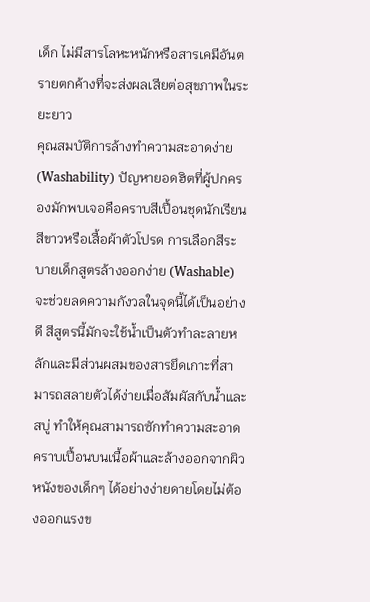เด็ก ไม่มีสารโลหะหนักหรือสารเคมีอันตรายตกค้างที่จะส่งผลเสียต่อสุขภาพในระยะยาว
คุณสมบัติการล้างทำความสะอาดง่าย (Washability) ปัญหายอดฮิตที่ผู้ปกครองมักพบเจอคือคราบสีเปื้อนชุดนักเรียนสีขาวหรือเสื้อผ้าตัวโปรด การเลือกสีระบายเด็กสูตรล้างออกง่าย (Washable) จะช่วยลดความกังวลในจุดนี้ได้เป็นอย่างดี สีสูตรนี้มักจะใช้น้ำเป็นตัวทำละลายหลักและมีส่วนผสมของสารยึดเกาะที่สามารถสลายตัวได้ง่ายเมื่อสัมผัสกับน้ำและสบู่ ทำให้คุณสามารถซักทำความสะอาดคราบเปื้อนบนเนื้อผ้าและล้างออกจากผิวหนังของเด็กๆ ได้อย่างง่ายดายโดยไม่ต้องออกแรงข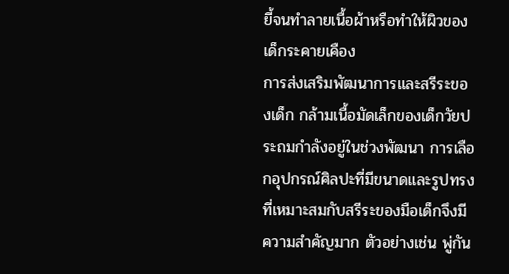ยี้จนทำลายเนื้อผ้าหรือทำให้ผิวของเด็กระคายเคือง
การส่งเสริมพัฒนาการและสรีระของเด็ก กล้ามเนื้อมัดเล็กของเด็กวัยประถมกำลังอยู่ในช่วงพัฒนา การเลือกอุปกรณ์ศิลปะที่มีขนาดและรูปทรงที่เหมาะสมกับสรีระของมือเด็กจึงมีความสำคัญมาก ตัวอย่างเช่น พู่กัน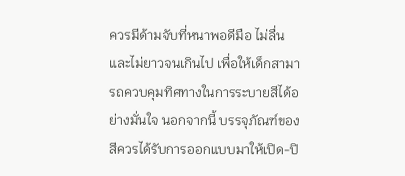ควรมีด้ามจับที่หนาพอดีมือ ไม่ลื่น และไม่ยาวจนเกินไป เพื่อให้เด็กสามารถควบคุมทิศทางในการระบายสีได้อย่างมั่นใจ นอกจากนี้ บรรจุภัณฑ์ของสีควรได้รับการออกแบบมาให้เปิด-ปิ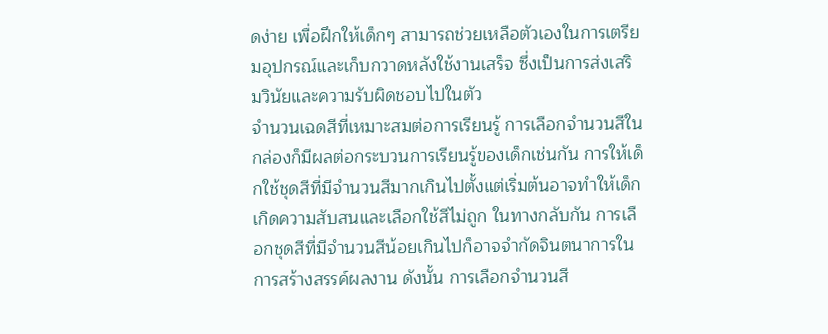ดง่าย เพื่อฝึกให้เด็กๆ สามารถช่วยเหลือตัวเองในการเตรียมอุปกรณ์และเก็บกวาดหลังใช้งานเสร็จ ซึ่งเป็นการส่งเสริมวินัยและความรับผิดชอบไปในตัว
จำนวนเฉดสีที่เหมาะสมต่อการเรียนรู้ การเลือกจำนวนสีในกล่องก็มีผลต่อกระบวนการเรียนรู้ของเด็กเช่นกัน การให้เด็กใช้ชุดสีที่มีจำนวนสีมากเกินไปตั้งแต่เริ่มต้นอาจทำให้เด็กเกิดความสับสนและเลือกใช้สีไม่ถูก ในทางกลับกัน การเลือกชุดสีที่มีจำนวนสีน้อยเกินไปก็อาจจำกัดจินตนาการในการสร้างสรรค์ผลงาน ดังนั้น การเลือกจำนวนสี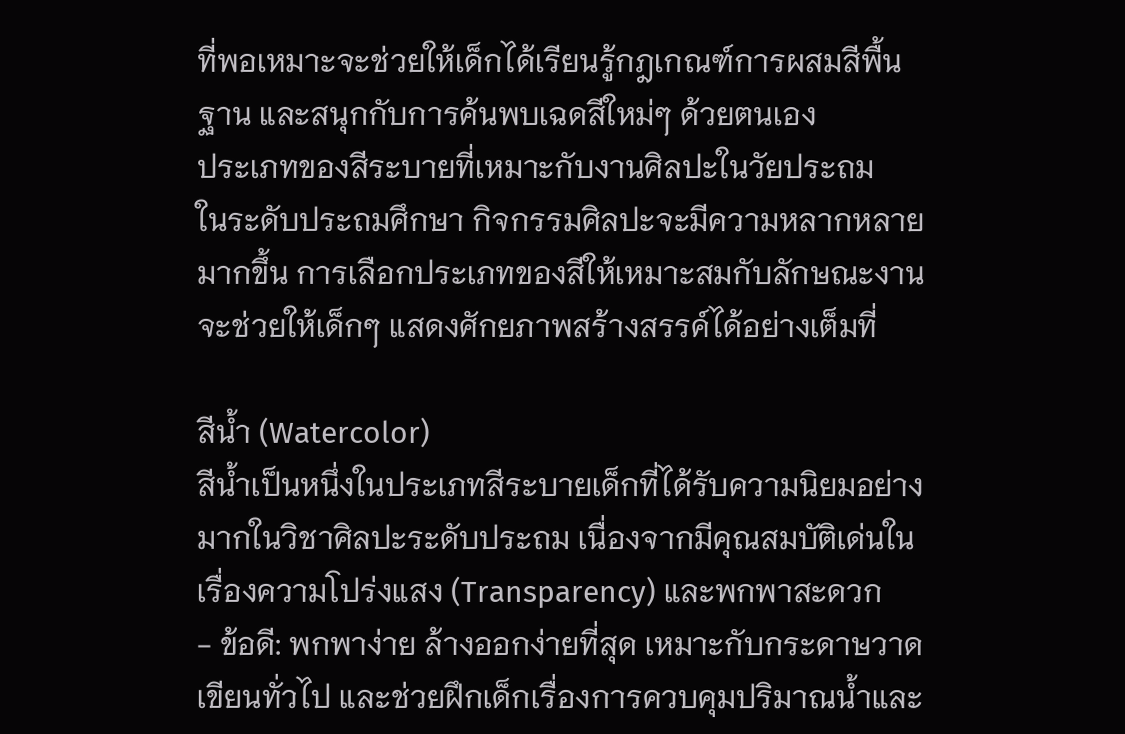ที่พอเหมาะจะช่วยให้เด็กได้เรียนรู้กฎเกณฑ์การผสมสีพื้นฐาน และสนุกกับการค้นพบเฉดสีใหม่ๆ ด้วยตนเอง
ประเภทของสีระบายที่เหมาะกับงานศิลปะในวัยประถม
ในระดับประถมศึกษา กิจกรรมศิลปะจะมีความหลากหลายมากขึ้น การเลือกประเภทของสีให้เหมาะสมกับลักษณะงานจะช่วยให้เด็กๆ แสดงศักยภาพสร้างสรรค์ได้อย่างเต็มที่

สีน้ำ (Watercolor)
สีน้ำเป็นหนึ่งในประเภทสีระบายเด็กที่ได้รับความนิยมอย่างมากในวิชาศิลปะระดับประถม เนื่องจากมีคุณสมบัติเด่นในเรื่องความโปร่งแสง (Transparency) และพกพาสะดวก
- ข้อดี: พกพาง่าย ล้างออกง่ายที่สุด เหมาะกับกระดาษวาดเขียนทั่วไป และช่วยฝึกเด็กเรื่องการควบคุมปริมาณน้ำและ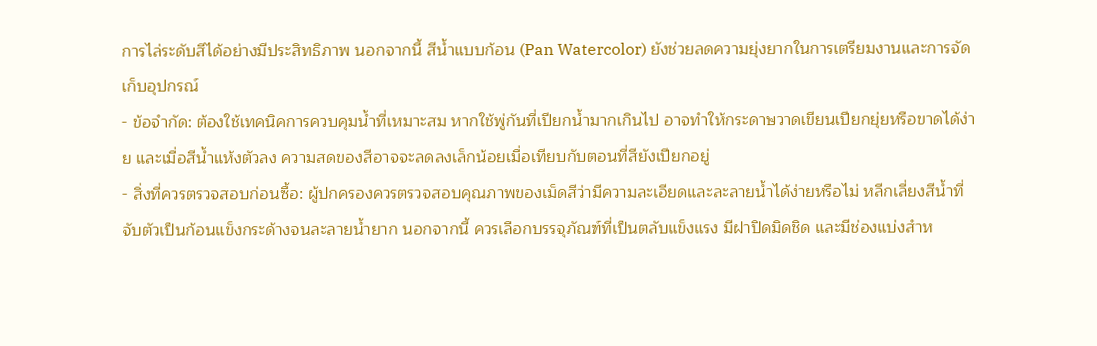การไล่ระดับสีได้อย่างมีประสิทธิภาพ นอกจากนี้ สีน้ำแบบก้อน (Pan Watercolor) ยังช่วยลดความยุ่งยากในการเตรียมงานและการจัดเก็บอุปกรณ์
- ข้อจำกัด: ต้องใช้เทคนิคการควบคุมน้ำที่เหมาะสม หากใช้พู่กันที่เปียกน้ำมากเกินไป อาจทำให้กระดาษวาดเขียนเปียกยุ่ยหรือขาดได้ง่าย และเมื่อสีน้ำแห้งตัวลง ความสดของสีอาจจะลดลงเล็กน้อยเมื่อเทียบกับตอนที่สียังเปียกอยู่
- สิ่งที่ควรตรวจสอบก่อนซื้อ: ผู้ปกครองควรตรวจสอบคุณภาพของเม็ดสีว่ามีความละเอียดและละลายน้ำได้ง่ายหรือไม่ หลีกเลี่ยงสีน้ำที่จับตัวเป็นก้อนแข็งกระด้างจนละลายน้ำยาก นอกจากนี้ ควรเลือกบรรจุภัณฑ์ที่เป็นตลับแข็งแรง มีฝาปิดมิดชิด และมีช่องแบ่งสำห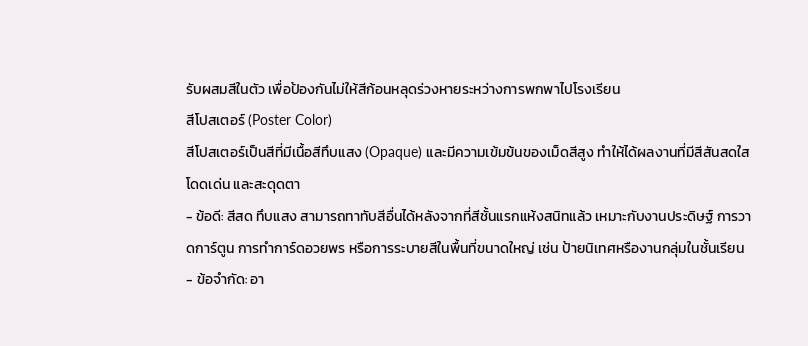รับผสมสีในตัว เพื่อป้องกันไม่ให้สีก้อนหลุดร่วงหายระหว่างการพกพาไปโรงเรียน
สีโปสเตอร์ (Poster Color)
สีโปสเตอร์เป็นสีที่มีเนื้อสีทึบแสง (Opaque) และมีความเข้มข้นของเม็ดสีสูง ทำให้ได้ผลงานที่มีสีสันสดใส โดดเด่น และสะดุดตา
- ข้อดี: สีสด ทึบแสง สามารถทาทับสีอื่นได้หลังจากที่สีชั้นแรกแห้งสนิทแล้ว เหมาะกับงานประดิษฐ์ การวาดการ์ตูน การทำการ์ดอวยพร หรือการระบายสีในพื้นที่ขนาดใหญ่ เช่น ป้ายนิเทศหรืองานกลุ่มในชั้นเรียน
- ข้อจำกัด: อา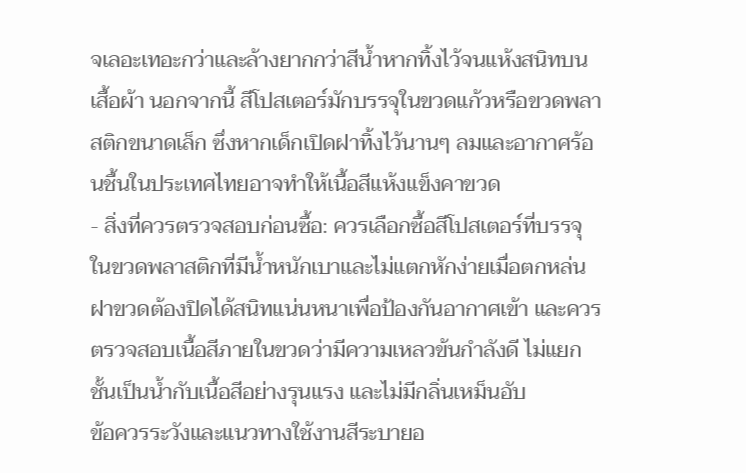จเลอะเทอะกว่าและล้างยากกว่าสีน้ำหากทิ้งไว้จนแห้งสนิทบนเสื้อผ้า นอกจากนี้ สีโปสเตอร์มักบรรจุในขวดแก้วหรือขวดพลาสติกขนาดเล็ก ซึ่งหากเด็กเปิดฝาทิ้งไว้นานๆ ลมและอากาศร้อนชื้นในประเทศไทยอาจทำให้เนื้อสีแห้งแข็งคาขวด
- สิ่งที่ควรตรวจสอบก่อนซื้อ: ควรเลือกซื้อสีโปสเตอร์ที่บรรจุในขวดพลาสติกที่มีน้ำหนักเบาและไม่แตกหักง่ายเมื่อตกหล่น ฝาขวดต้องปิดได้สนิทแน่นหนาเพื่อป้องกันอากาศเข้า และควรตรวจสอบเนื้อสีภายในขวดว่ามีความเหลวข้นกำลังดี ไม่แยกชั้นเป็นน้ำกับเนื้อสีอย่างรุนแรง และไม่มีกลิ่นเหม็นอับ
ข้อควรระวังและแนวทางใช้งานสีระบายอ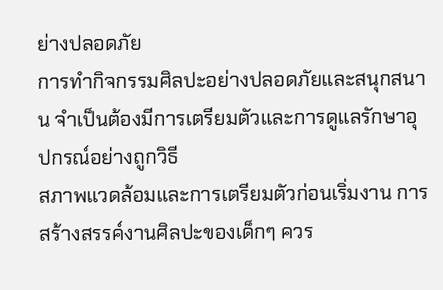ย่างปลอดภัย
การทำกิจกรรมศิลปะอย่างปลอดภัยและสนุกสนาน จำเป็นต้องมีการเตรียมตัวและการดูแลรักษาอุปกรณ์อย่างถูกวิธี
สภาพแวดล้อมและการเตรียมตัวก่อนเริ่มงาน การสร้างสรรค์งานศิลปะของเด็กๆ ควร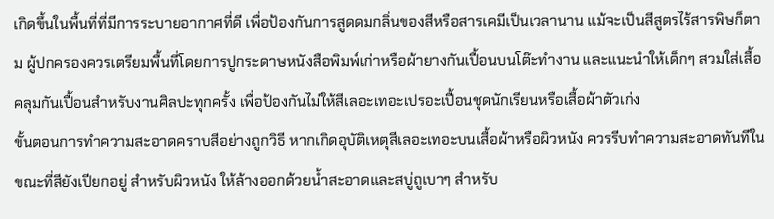เกิดขึ้นในพื้นที่ที่มีการระบายอากาศที่ดี เพื่อป้องกันการสูดดมกลิ่นของสีหรือสารเคมีเป็นเวลานาน แม้จะเป็นสีสูตรไร้สารพิษก็ตาม ผู้ปกครองควรเตรียมพื้นที่โดยการปูกระดาษหนังสือพิมพ์เก่าหรือผ้ายางกันเปื้อนบนโต๊ะทำงาน และแนะนำให้เด็กๆ สวมใส่เสื้อคลุมกันเปื้อนสำหรับงานศิลปะทุกครั้ง เพื่อป้องกันไม่ให้สีเลอะเทอะเปรอะเปื้อนชุดนักเรียนหรือเสื้อผ้าตัวเก่ง
ขั้นตอนการทำความสะอาดคราบสีอย่างถูกวิธี หากเกิดอุบัติเหตุสีเลอะเทอะบนเสื้อผ้าหรือผิวหนัง ควรรีบทำความสะอาดทันทีในขณะที่สียังเปียกอยู่ สำหรับผิวหนัง ให้ล้างออกด้วยน้ำสะอาดและสบู่ถูเบาๆ สำหรับ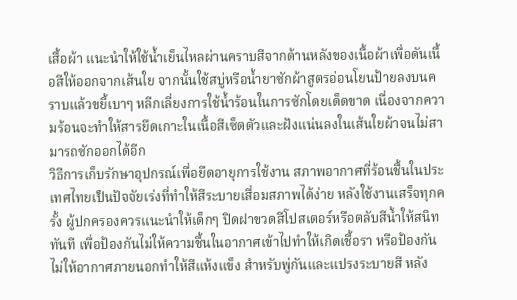เสื้อผ้า แนะนำให้ใช้น้ำเย็นไหลผ่านคราบสีจากด้านหลังของเนื้อผ้าเพื่อดันเนื้อสีให้ออกจากเส้นใย จากนั้นใช้สบู่หรือน้ำยาซักผ้าสูตรอ่อนโยนป้ายลงบนคราบแล้วขยี้เบาๆ หลีกเลี่ยงการใช้น้ำร้อนในการซักโดยเด็ดขาด เนื่องจากความร้อนจะทำให้สารยึดเกาะในเนื้อสีเซ็ตตัวและฝังแน่นลงในเส้นใยผ้าจนไม่สามารถซักออกได้อีก
วิธีการเก็บรักษาอุปกรณ์เพื่อยืดอายุการใช้งาน สภาพอากาศที่ร้อนชื้นในประเทศไทยเป็นปัจจัยเร่งที่ทำให้สีระบายเสื่อมสภาพได้ง่าย หลังใช้งานเสร็จทุกครั้ง ผู้ปกครองควรแนะนำให้เด็กๆ ปิดฝาขวดสีโปสเตอร์หรือตลับสีน้ำให้สนิททันที เพื่อป้องกันไม่ให้ความชื้นในอากาศเข้าไปทำให้เกิดเชื้อรา หรือป้องกันไม่ให้อากาศภายนอกทำให้สีแห้งแข็ง สำหรับพู่กันและแปรงระบายสี หลัง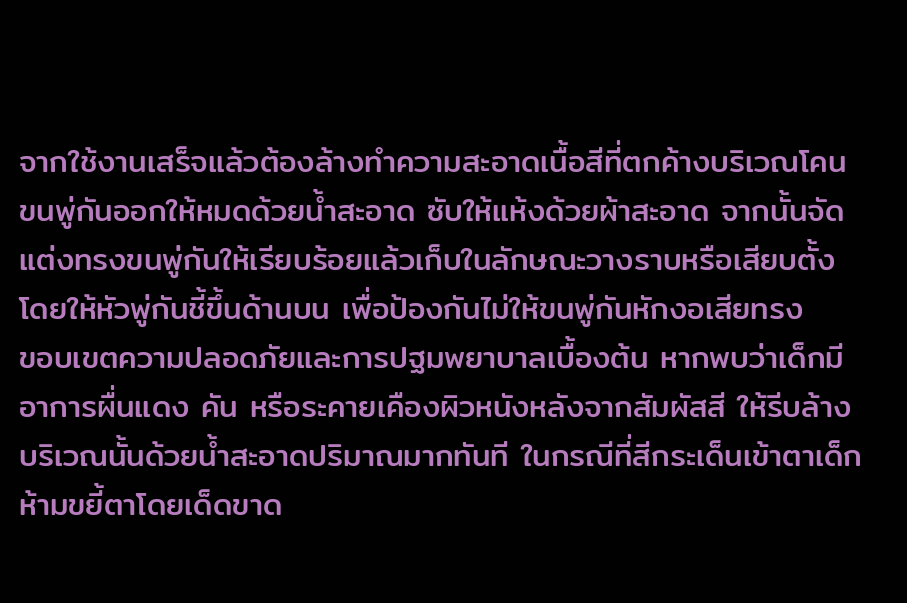จากใช้งานเสร็จแล้วต้องล้างทำความสะอาดเนื้อสีที่ตกค้างบริเวณโคนขนพู่กันออกให้หมดด้วยน้ำสะอาด ซับให้แห้งด้วยผ้าสะอาด จากนั้นจัดแต่งทรงขนพู่กันให้เรียบร้อยแล้วเก็บในลักษณะวางราบหรือเสียบตั้งโดยให้หัวพู่กันชี้ขึ้นด้านบน เพื่อป้องกันไม่ให้ขนพู่กันหักงอเสียทรง
ขอบเขตความปลอดภัยและการปฐมพยาบาลเบื้องต้น หากพบว่าเด็กมีอาการผื่นแดง คัน หรือระคายเคืองผิวหนังหลังจากสัมผัสสี ให้รีบล้างบริเวณนั้นด้วยน้ำสะอาดปริมาณมากทันที ในกรณีที่สีกระเด็นเข้าตาเด็ก ห้ามขยี้ตาโดยเด็ดขาด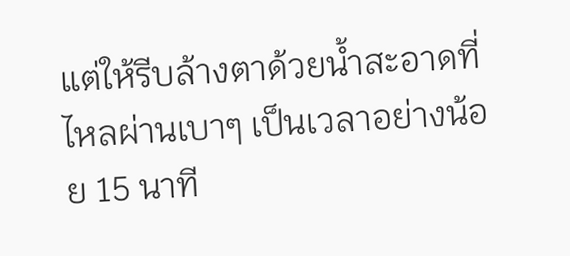แต่ให้รีบล้างตาด้วยน้ำสะอาดที่ไหลผ่านเบาๆ เป็นเวลาอย่างน้อย 15 นาที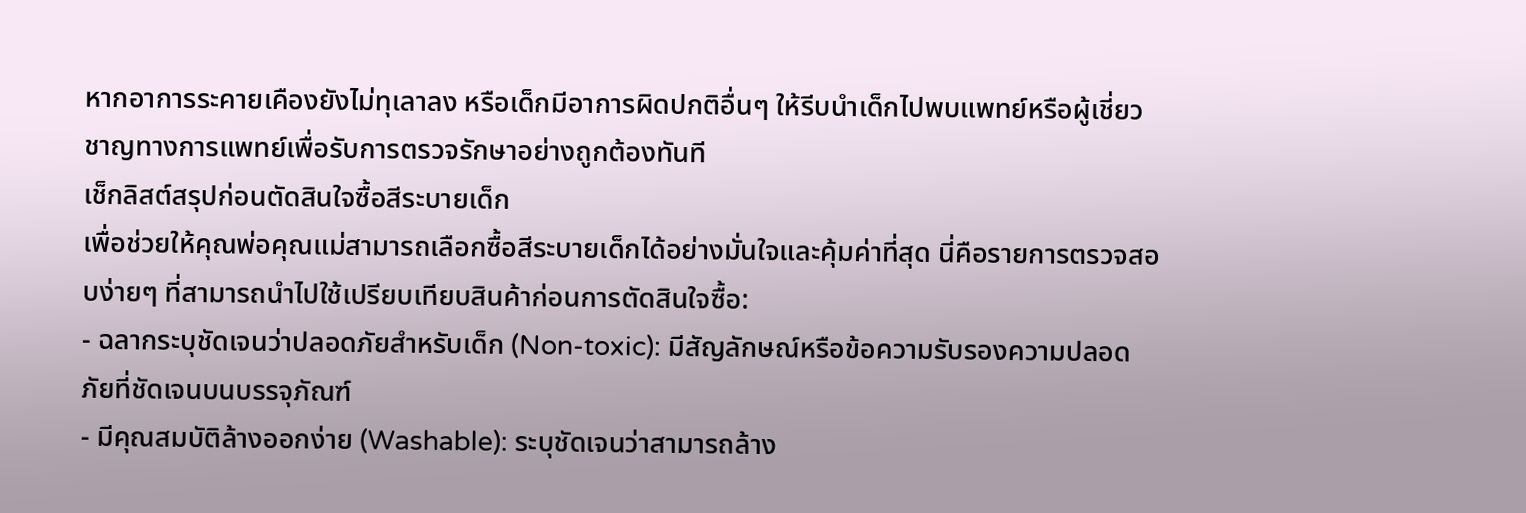หากอาการระคายเคืองยังไม่ทุเลาลง หรือเด็กมีอาการผิดปกติอื่นๆ ให้รีบนำเด็กไปพบแพทย์หรือผู้เชี่ยวชาญทางการแพทย์เพื่อรับการตรวจรักษาอย่างถูกต้องทันที
เช็กลิสต์สรุปก่อนตัดสินใจซื้อสีระบายเด็ก
เพื่อช่วยให้คุณพ่อคุณแม่สามารถเลือกซื้อสีระบายเด็กได้อย่างมั่นใจและคุ้มค่าที่สุด นี่คือรายการตรวจสอบง่ายๆ ที่สามารถนำไปใช้เปรียบเทียบสินค้าก่อนการตัดสินใจซื้อ:
- ฉลากระบุชัดเจนว่าปลอดภัยสำหรับเด็ก (Non-toxic): มีสัญลักษณ์หรือข้อความรับรองความปลอดภัยที่ชัดเจนบนบรรจุภัณฑ์
- มีคุณสมบัติล้างออกง่าย (Washable): ระบุชัดเจนว่าสามารถล้าง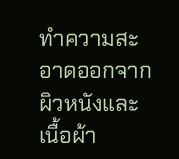ทำความสะอาดออกจากผิวหนังและเนื้อผ้า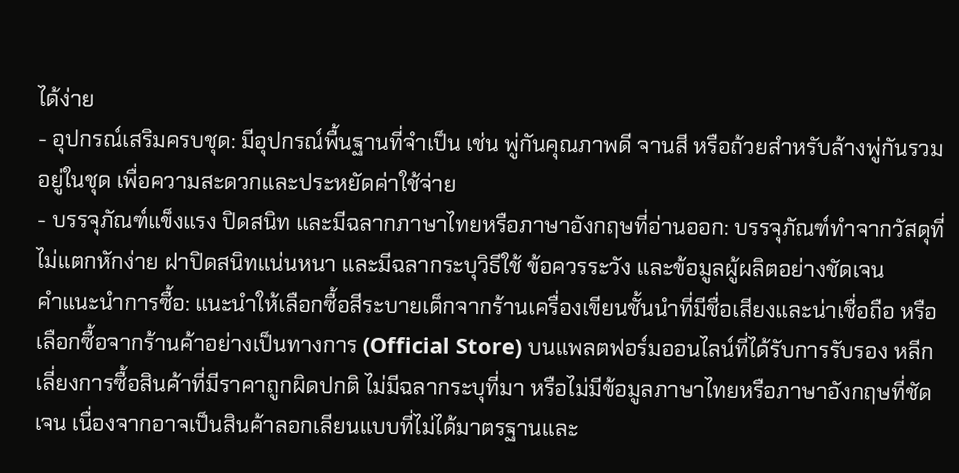ได้ง่าย
- อุปกรณ์เสริมครบชุด: มีอุปกรณ์พื้นฐานที่จำเป็น เช่น พู่กันคุณภาพดี จานสี หรือถ้วยสำหรับล้างพู่กันรวมอยู่ในชุด เพื่อความสะดวกและประหยัดค่าใช้จ่าย
- บรรจุภัณฑ์แข็งแรง ปิดสนิท และมีฉลากภาษาไทยหรือภาษาอังกฤษที่อ่านออก: บรรจุภัณฑ์ทำจากวัสดุที่ไม่แตกหักง่าย ฝาปิดสนิทแน่นหนา และมีฉลากระบุวิธีใช้ ข้อควรระวัง และข้อมูลผู้ผลิตอย่างชัดเจน
คำแนะนำการซื้อ: แนะนำให้เลือกซื้อสีระบายเด็กจากร้านเครื่องเขียนชั้นนำที่มีชื่อเสียงและน่าเชื่อถือ หรือเลือกซื้อจากร้านค้าอย่างเป็นทางการ (Official Store) บนแพลตฟอร์มออนไลน์ที่ได้รับการรับรอง หลีกเลี่ยงการซื้อสินค้าที่มีราคาถูกผิดปกติ ไม่มีฉลากระบุที่มา หรือไม่มีข้อมูลภาษาไทยหรือภาษาอังกฤษที่ชัดเจน เนื่องจากอาจเป็นสินค้าลอกเลียนแบบที่ไม่ได้มาตรฐานและ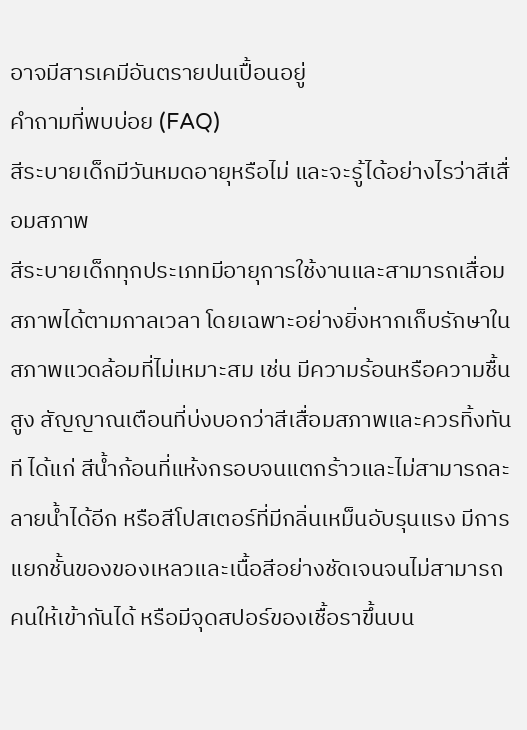อาจมีสารเคมีอันตรายปนเปื้อนอยู่
คำถามที่พบบ่อย (FAQ)
สีระบายเด็กมีวันหมดอายุหรือไม่ และจะรู้ได้อย่างไรว่าสีเสื่อมสภาพ
สีระบายเด็กทุกประเภทมีอายุการใช้งานและสามารถเสื่อมสภาพได้ตามกาลเวลา โดยเฉพาะอย่างยิ่งหากเก็บรักษาในสภาพแวดล้อมที่ไม่เหมาะสม เช่น มีความร้อนหรือความชื้นสูง สัญญาณเตือนที่บ่งบอกว่าสีเสื่อมสภาพและควรทิ้งทันที ได้แก่ สีน้ำก้อนที่แห้งกรอบจนแตกร้าวและไม่สามารถละลายน้ำได้อีก หรือสีโปสเตอร์ที่มีกลิ่นเหม็นอับรุนแรง มีการแยกชั้นของของเหลวและเนื้อสีอย่างชัดเจนจนไม่สามารถคนให้เข้ากันได้ หรือมีจุดสปอร์ของเชื้อราขึ้นบน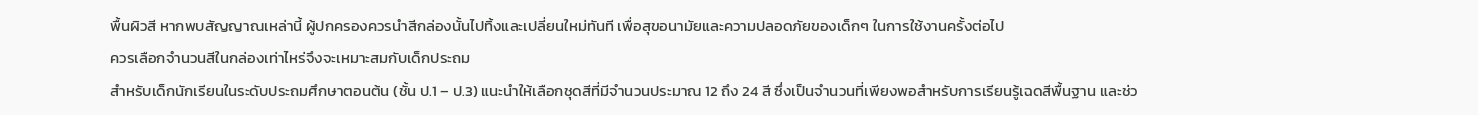พื้นผิวสี หากพบสัญญาณเหล่านี้ ผู้ปกครองควรนำสีกล่องนั้นไปทิ้งและเปลี่ยนใหม่ทันที เพื่อสุขอนามัยและความปลอดภัยของเด็กๆ ในการใช้งานครั้งต่อไป
ควรเลือกจำนวนสีในกล่องเท่าไหร่จึงจะเหมาะสมกับเด็กประถม
สำหรับเด็กนักเรียนในระดับประถมศึกษาตอนต้น (ชั้น ป.1 – ป.3) แนะนำให้เลือกชุดสีที่มีจำนวนประมาณ 12 ถึง 24 สี ซึ่งเป็นจำนวนที่เพียงพอสำหรับการเรียนรู้เฉดสีพื้นฐาน และช่ว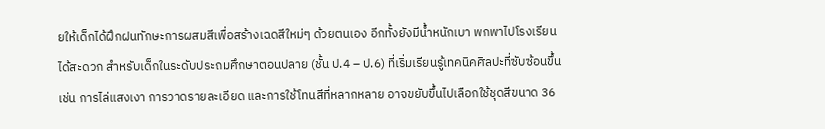ยให้เด็กได้ฝึกฝนทักษะการผสมสีเพื่อสร้างเฉดสีใหม่ๆ ด้วยตนเอง อีกทั้งยังมีน้ำหนักเบา พกพาไปโรงเรียนได้สะดวก สำหรับเด็กในระดับประถมศึกษาตอนปลาย (ชั้น ป.4 – ป.6) ที่เริ่มเรียนรู้เทคนิคศิลปะที่ซับซ้อนขึ้น เช่น การไล่แสงเงา การวาดรายละเอียด และการใช้โทนสีที่หลากหลาย อาจขยับขึ้นไปเลือกใช้ชุดสีขนาด 36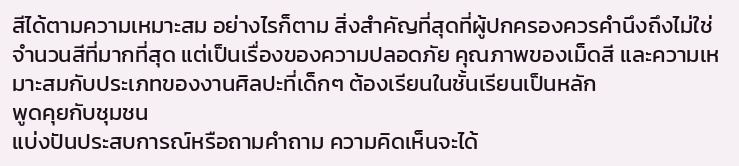สีได้ตามความเหมาะสม อย่างไรก็ตาม สิ่งสำคัญที่สุดที่ผู้ปกครองควรคำนึงถึงไม่ใช่จำนวนสีที่มากที่สุด แต่เป็นเรื่องของความปลอดภัย คุณภาพของเม็ดสี และความเหมาะสมกับประเภทของงานศิลปะที่เด็กๆ ต้องเรียนในชั้นเรียนเป็นหลัก
พูดคุยกับชุมชน
แบ่งปันประสบการณ์หรือถามคำถาม ความคิดเห็นจะได้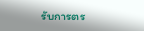รับการตร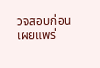วจสอบก่อนเผยแพร่